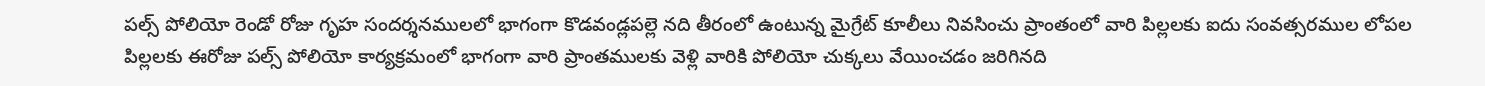పల్స్ పోలియో రెండో రోజు గృహ సందర్శనములలో భాగంగా కొడవండ్లపల్లె నది తీరంలో ఉంటున్న మైగ్రేట్ కూలీలు నివసించు ప్రాంతంలో వారి పిల్లలకు ఐదు సంవత్సరముల లోపల పిల్లలకు ఈరోజు పల్స్ పోలియో కార్యక్రమంలో భాగంగా వారి ప్రాంతములకు వెళ్లి వారికి పోలియో చుక్కలు వేయించడం జరిగినది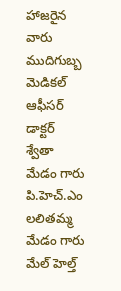హాజరైన వారు ముదిగుబ్బ మెడికల్ ఆఫీసర్ డాక్టర్ శ్వేతా మేడం గారు పి.హెచ్.ఎం లలితమ్మ మేడం గారు మేల్ హెల్త్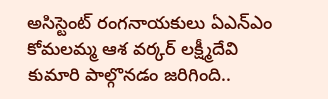అసిస్టెంట్ రంగనాయకులు ఏఎన్ఎం కోమలమ్మ ఆశ వర్కర్ లక్ష్మీదేవి కుమారి పాల్గొనడం జరిగింది..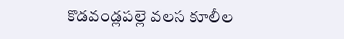కొడవండ్లపల్లె వలస కూలీల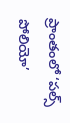ప్రాంతంలో ‘పల్స్ పోలియో’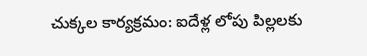చుక్కల కార్యక్రమం: ఐదేళ్ల లోపు పిల్లలకు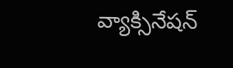వ్యాక్సినేషన్